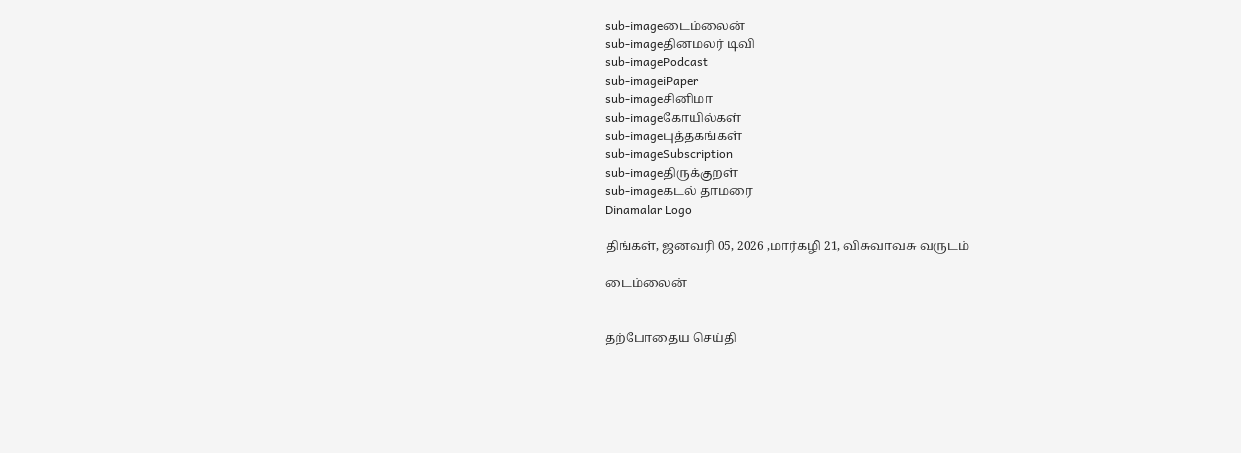sub-imageடைம்லைன்
sub-imageதினமலர் டிவி
sub-imagePodcast
sub-imageiPaper
sub-imageசினிமா
sub-imageகோயில்கள்
sub-imageபுத்தகங்கள்
sub-imageSubscription
sub-imageதிருக்குறள்
sub-imageகடல் தாமரை
Dinamalar Logo

திங்கள், ஜனவரி 05, 2026 ,மார்கழி 21, விசுவாவசு வருடம்

டைம்லைன்


தற்போதைய செய்தி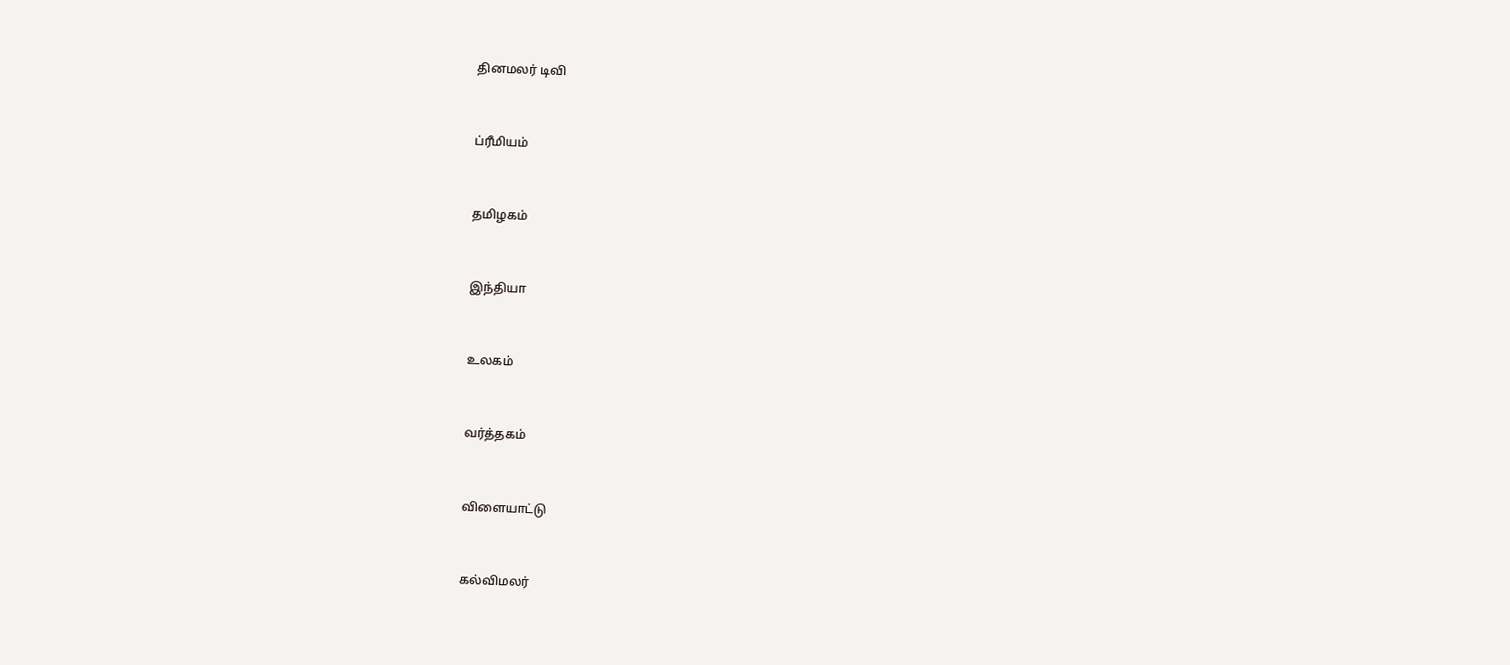தினமலர் டிவி


ப்ரீமியம்


தமிழகம்


இந்தியா


உலகம்


வர்த்தகம்


விளையாட்டு


கல்விமலர்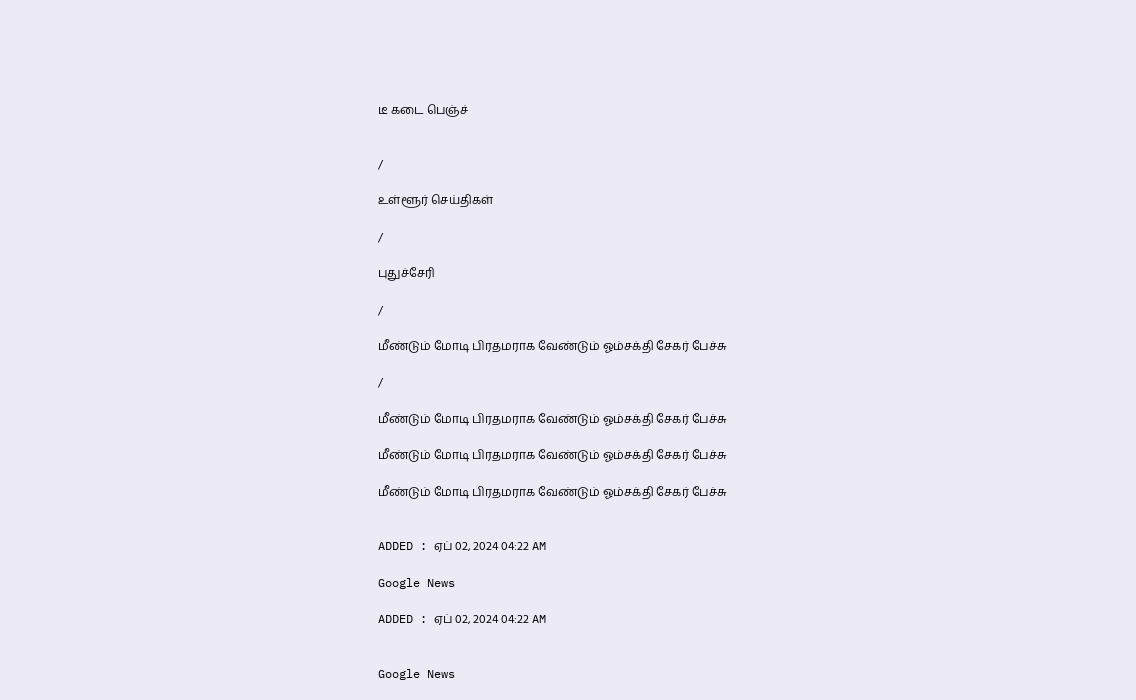டீ கடை பெஞ்ச்


/

உள்ளூர் செய்திகள்

/

புதுச்சேரி

/

மீண்டும் மோடி பிரதமராக வேண்டும் ஓம்சக்தி சேகர் பேச்சு

/

மீண்டும் மோடி பிரதமராக வேண்டும் ஓம்சக்தி சேகர் பேச்சு

மீண்டும் மோடி பிரதமராக வேண்டும் ஓம்சக்தி சேகர் பேச்சு

மீண்டும் மோடி பிரதமராக வேண்டும் ஓம்சக்தி சேகர் பேச்சு


ADDED : ஏப் 02, 2024 04:22 AM

Google News

ADDED : ஏப் 02, 2024 04:22 AM


Google News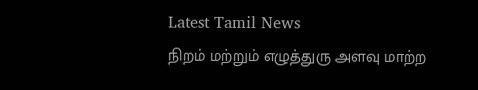Latest Tamil News
நிறம் மற்றும் எழுத்துரு அளவு மாற்ற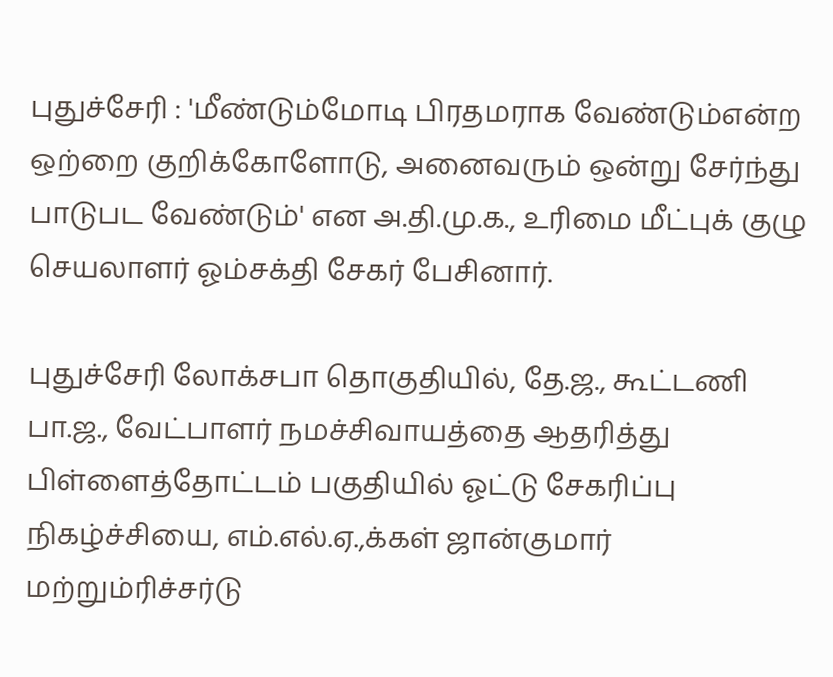புதுச்சேரி : 'மீண்டும்மோடி பிரதமராக வேண்டும்என்ற ஒற்றை குறிக்கோளோடு, அனைவரும் ஒன்று சேர்ந்து பாடுபட வேண்டும்' என அ.தி.மு.க., உரிமை மீட்புக் குழு செயலாளர் ஓம்சக்தி சேகர் பேசினார்.

புதுச்சேரி லோக்சபா தொகுதியில், தே.ஜ., கூட்டணி பா.ஜ., வேட்பாளர் நமச்சிவாயத்தை ஆதரித்து பிள்ளைத்தோட்டம் பகுதியில் ஓட்டு சேகரிப்பு நிகழ்ச்சியை, எம்.எல்.ஏ.,க்கள் ஜான்குமார் மற்றும்ரிச்சர்டு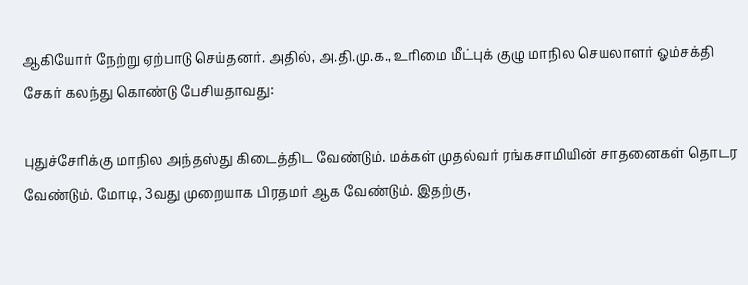ஆகியோர் நேற்று ஏற்பாடு செய்தனர். அதில், அ.தி.மு.க., உரிமை மீட்புக் குழு மாநில செயலாளர் ஓம்சக்தி சேகர் கலந்து கொண்டு பேசியதாவது:

புதுச்சேரிக்கு மாநில அந்தஸ்து கிடைத்திட வேண்டும். மக்கள் முதல்வர் ரங்கசாமியின் சாதனைகள் தொடர வேண்டும். மோடி, 3வது முறையாக பிரதமர் ஆக வேண்டும். இதற்கு,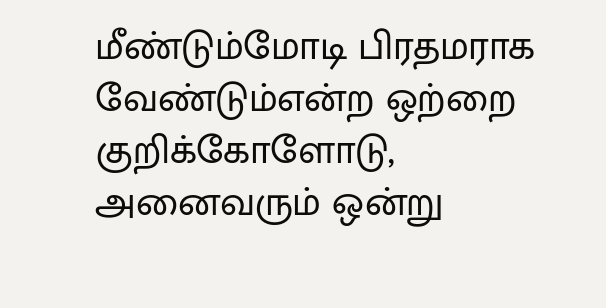மீண்டும்மோடி பிரதமராக வேண்டும்என்ற ஒற்றை குறிக்கோளோடு, அனைவரும் ஒன்று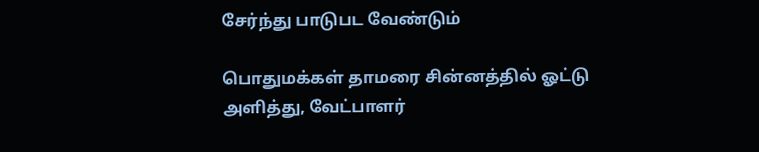சேர்ந்து பாடுபட வேண்டும்

பொதுமக்கள் தாமரை சின்னத்தில் ஓட்டு அளித்து, வேட்பாளர்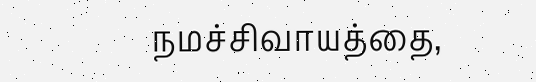நமச்சிவாயத்தை,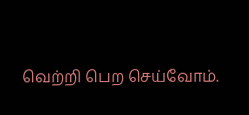வெற்றி பெற செய்வோம்.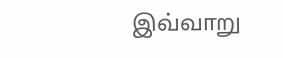இவ்வாறு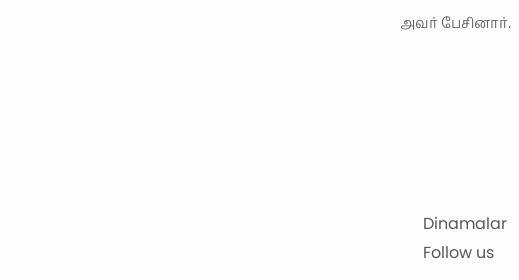அவர் பேசினார்.






      Dinamalar
      Follow us